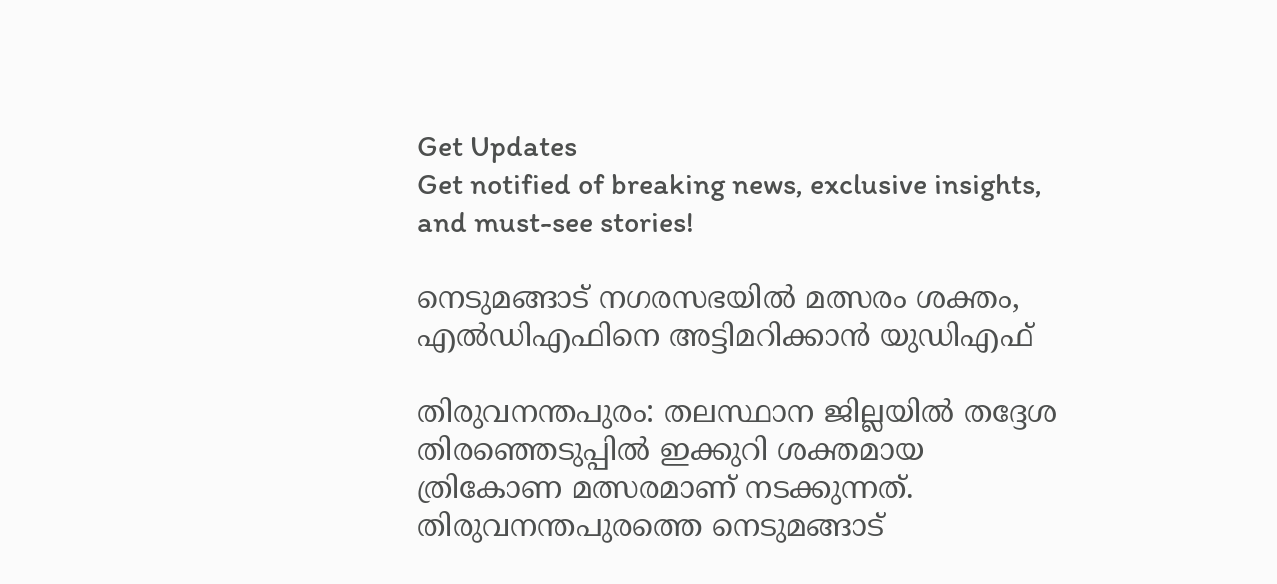Get Updates
Get notified of breaking news, exclusive insights, and must-see stories!

നെടുമങ്ങാട് നഗരസഭയിൽ മത്സരം ശക്തം, എൽഡിഎഫിനെ അട്ടിമറിക്കാൻ യുഡിഎഫ്

തിരുവനന്തപുരം: തലസ്ഥാന ജില്ലയില്‍ തദ്ദേശ തിരഞ്ഞെടുപ്പില്‍ ഇക്കുറി ശക്തമായ ത്രികോണ മത്സരമാണ് നടക്കുന്നത്. തിരുവനന്തപുരത്തെ നെടുമങ്ങാട്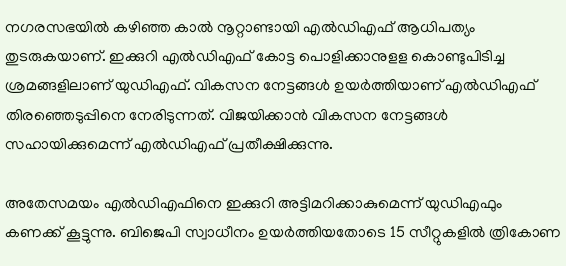നഗരസഭയില്‍ കഴിഞ്ഞ കാല്‍ നൂറ്റാണ്ടായി എല്‍ഡിഎഫ് ആധിപത്യം തുടരുകയാണ്. ഇക്കുറി എല്‍ഡിഎഫ് കോട്ട പൊളിക്കാനുളള കൊണ്ടുപിടിച്ച ശ്രമങ്ങളിലാണ് യുഡിഎഫ്. വികസന നേട്ടങ്ങള്‍ ഉയര്‍ത്തിയാണ് എല്‍ഡിഎഫ് തിരഞ്ഞെടുപ്പിനെ നേരിടുന്നത്. വിജയിക്കാന്‍ വികസന നേട്ടങ്ങള്‍ സഹായിക്കുമെന്ന് എല്‍ഡിഎഫ് പ്രതീക്ഷിക്കുന്നു.

അതേസമയം എല്‍ഡിഎഫിനെ ഇക്കുറി അട്ടിമറിക്കാകുമെന്ന് യുഡിഎഫും കണക്ക് കൂട്ടുന്നു. ബിജെപി സ്വാധീനം ഉയര്‍ത്തിയതോടെ 15 സീറ്റുകളില്‍ ത്രികോണ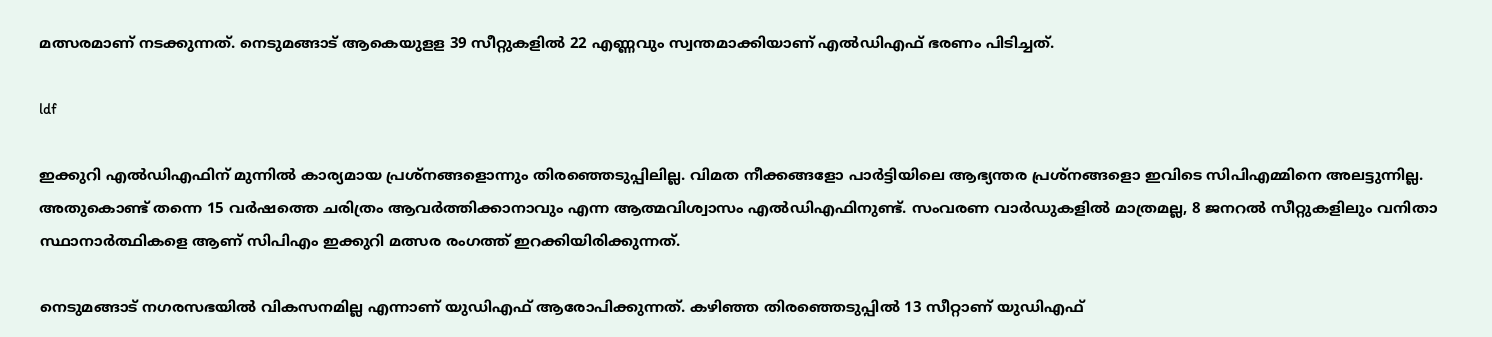മത്സരമാണ് നടക്കുന്നത്. നെടുമങ്ങാട് ആകെയുളള 39 സീറ്റുകളില്‍ 22 എണ്ണവും സ്വന്തമാക്കിയാണ് എല്‍ഡിഎഫ് ഭരണം പിടിച്ചത്.

ldf

ഇക്കുറി എല്‍ഡിഎഫിന് മുന്നില്‍ കാര്യമായ പ്രശ്‌നങ്ങളൊന്നും തിരഞ്ഞെടുപ്പിലില്ല. വിമത നീക്കങ്ങളോ പാര്‍ട്ടിയിലെ ആഭ്യന്തര പ്രശ്‌നങ്ങളൊ ഇവിടെ സിപിഎമ്മിനെ അലട്ടുന്നില്ല. അതുകൊണ്ട് തന്നെ 15 വര്‍ഷത്തെ ചരിത്രം ആവര്‍ത്തിക്കാനാവും എന്ന ആത്മവിശ്വാസം എല്‍ഡിഎഫിനുണ്ട്. സംവരണ വാര്‍ഡുകളില്‍ മാത്രമല്ല, 8 ജനറല്‍ സീറ്റുകളിലും വനിതാ സ്ഥാനാര്‍ത്ഥികളെ ആണ് സിപിഎം ഇക്കുറി മത്സര രംഗത്ത് ഇറക്കിയിരിക്കുന്നത്.

നെടുമങ്ങാട് നഗരസഭയില്‍ വികസനമില്ല എന്നാണ് യുഡിഎഫ് ആരോപിക്കുന്നത്. കഴിഞ്ഞ തിരഞ്ഞെടുപ്പില്‍ 13 സീറ്റാണ് യുഡിഎഫ്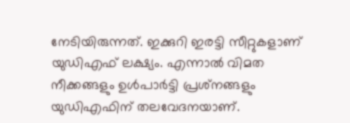നേടിയിരുന്നത്. ഇക്കുറി ഇരട്ടി സീറ്റുകളാണ് യുഡിഎഫ് ലക്ഷ്യം. എന്നാല്‍ വിമത നീക്കങ്ങളും ഉള്‍പാര്‍ട്ടി പ്രശ്‌നങ്ങളും യുഡിഎഫിന് തലവേദനയാണ്.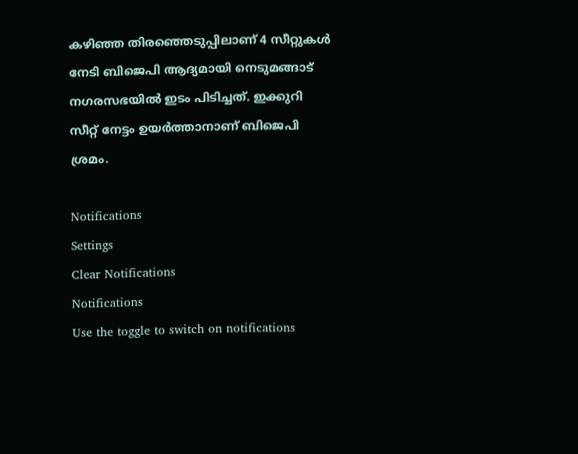കഴിഞ്ഞ തിരഞ്ഞെടുപ്പിലാണ് 4 സീറ്റുകള്‍ നേടി ബിജെപി ആദ്യമായി നെടുമങ്ങാട് നഗരസഭയില്‍ ഇടം പിടിച്ചത്. ഇക്കുറി സീറ്റ് നേട്ടം ഉയര്‍ത്താനാണ് ബിജെപി ശ്രമം.

Notifications
Settings
Clear Notifications
Notifications
Use the toggle to switch on notifications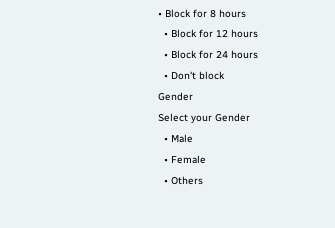• Block for 8 hours
  • Block for 12 hours
  • Block for 24 hours
  • Don't block
Gender
Select your Gender
  • Male
  • Female
  • Others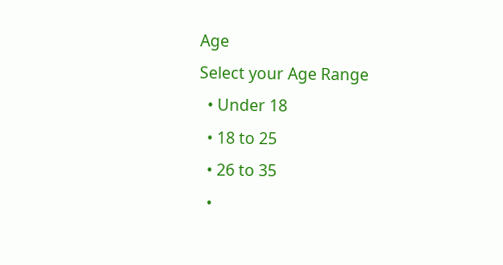Age
Select your Age Range
  • Under 18
  • 18 to 25
  • 26 to 35
  •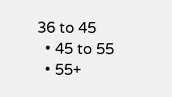36 to 45
  • 45 to 55
  • 55+